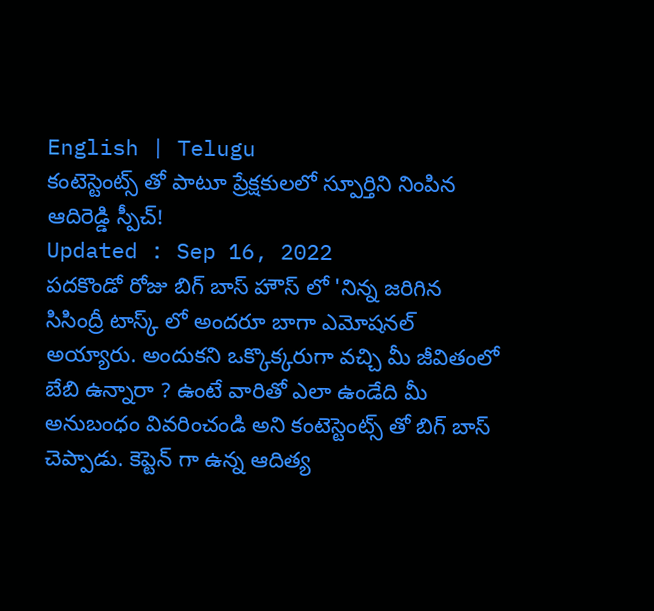English | Telugu
కంటెస్టెంట్స్ తో పాటూ ప్రేక్షకులలో స్పూర్తిని నింపిన ఆదిరెడ్డి స్పీచ్!
Updated : Sep 16, 2022
పదకొండో రోజు బిగ్ బాస్ హౌస్ లో 'నిన్న జరిగిన సిసింద్రీ టాస్క్ లో అందరూ బాగా ఎమోషనల్ అయ్యారు. అందుకని ఒక్కొక్కరుగా వచ్చి మీ జీవితంలో బేబి ఉన్నారా ? ఉంటే వారితో ఎలా ఉండేది మీ అనుబంధం వివరించండి అని కంటెస్టెంట్స్ తో బిగ్ బాస్ చెప్పాడు. కెప్టెన్ గా ఉన్న ఆదిత్య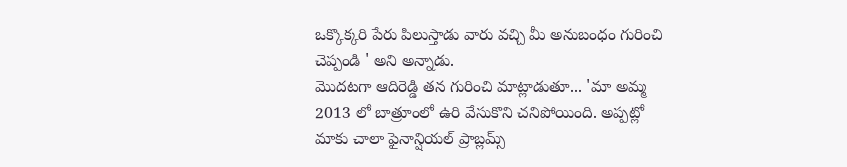ఒక్కొక్కరి పేరు పిలుస్తాడు వారు వచ్చి మీ అనుబంధం గురించి చెప్పండి ' అని అన్నాడు.
మొదటగా ఆదిరెడ్డి తన గురించి మాట్లాడుతూ... 'మా అమ్మ 2013 లో బాత్రూంలో ఉరి వేసుకొని చనిపోయింది. అప్పట్లో మాకు చాలా ఫైనాన్షియల్ ప్రాబ్లమ్స్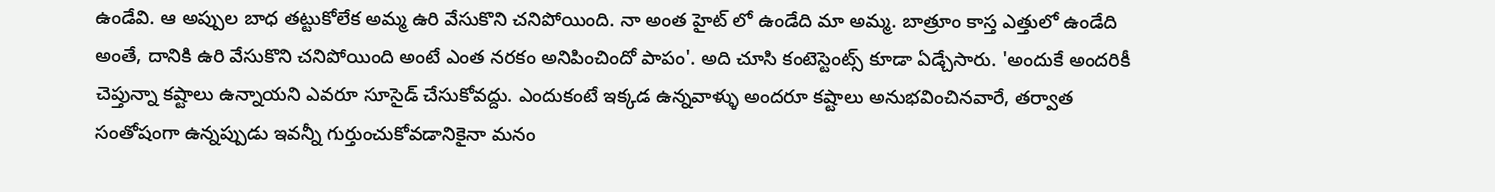ఉండేవి. ఆ అప్పుల బాధ తట్టుకోలేక అమ్మ ఉరి వేసుకొని చనిపోయింది. నా అంత హైట్ లో ఉండేది మా అమ్మ. బాత్రూం కాస్త ఎత్తులో ఉండేది అంతే, దానికి ఉరి వేసుకొని చనిపోయింది అంటే ఎంత నరకం అనిపించిందో పాపం'. అది చూసి కంటెస్టెంట్స్ కూడా ఏడ్చేసారు. 'అందుకే అందరికీ చెప్తున్నా కష్టాలు ఉన్నాయని ఎవరూ సూసైడ్ చేసుకోవద్దు. ఎందుకంటే ఇక్కడ ఉన్నవాళ్ళు అందరూ కష్టాలు అనుభవించినవారే, తర్వాత సంతోషంగా ఉన్నప్పుడు ఇవన్నీ గుర్తుంచుకోవడానికైనా మనం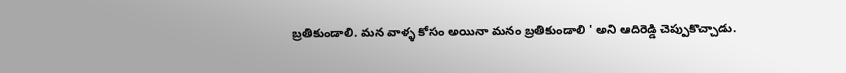బ్రతికుండాలి. మన వాళ్ళ కోసం అయినా మనం బ్రతికుండాలి ' అని ఆదిరెడ్డి చెప్పుకొచ్చాడు.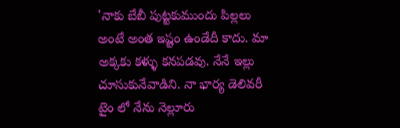'నాకు బేబీ పుట్టకుముందు పిల్లలు అంటే అంత ఇష్టం ఉండేదీ కాదు. మా అక్కకు కళ్ళు కనపడవు. నేనే ఇల్లు చూసుకునేవాడిని. నా భార్య డెలివరీ టైం లో నేను నెల్లూరు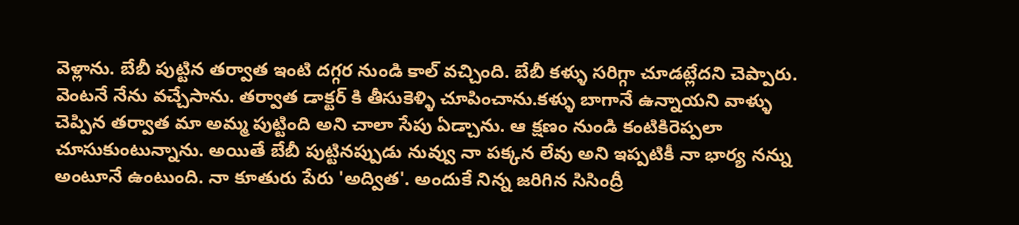వెళ్లాను. బేబీ పుట్టిన తర్వాత ఇంటి దగ్గర నుండి కాల్ వచ్చింది. బేబీ కళ్ళు సరిగ్గా చూడట్లేదని చెప్పారు. వెంటనే నేను వచ్చేసాను. తర్వాత డాక్టర్ కి తీసుకెళ్ళి చూపించాను.కళ్ళు బాగానే ఉన్నాయని వాళ్ళు చెప్పిన తర్వాత మా అమ్మ పుట్టింది అని చాలా సేపు ఏడ్చాను. ఆ క్షణం నుండి కంటికిరెప్పలా చూసుకుంటున్నాను. అయితే బేబీ పుట్టినప్పుడు నువ్వు నా పక్కన లేవు అని ఇప్పటికీ నా భార్య నన్ను అంటూనే ఉంటుంది. నా కూతురు పేరు 'అద్విత'. అందుకే నిన్న జరిగిన సిసింద్రీ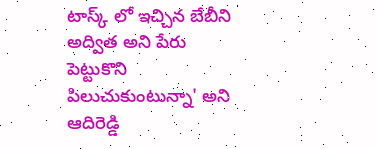టాస్క్ లో ఇచ్చిన బేబీని అద్విత అని పేరు పెట్టుకొని పిలుచుకుంటున్నా' అని ఆదిరెడ్డి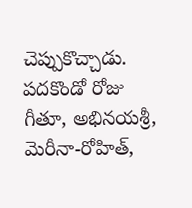చెప్పుకొచ్చాడు.
పదకొండో రోజు గీతూ, అభినయశ్రీ, మెరీనా-రోహిత్,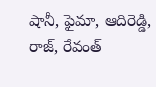షానీ, ఫైమా, ఆదిరెడ్డి, రాజ్, రేవంత్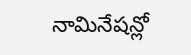నామినేషన్లో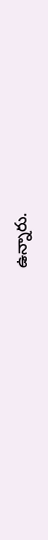ఉన్నారు.